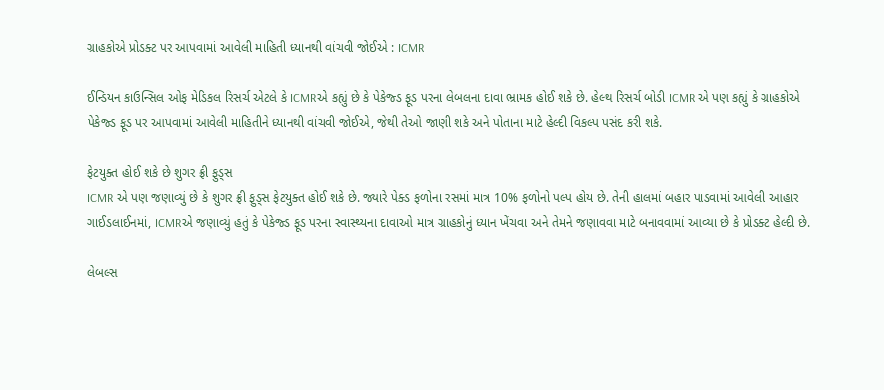ગ્રાહકોએ પ્રોડક્ટ પર આપવામાં આવેલી માહિતી ધ્યાનથી વાંચવી જોઈએ : ICMR

ઈન્ડિયન કાઉન્સિલ ઓફ મેડિકલ રિસર્ચ એટલે કે ICMRએ કહ્યું છે કે પેકેજ્ડ ફૂડ પરના લેબલના દાવા ભ્રામક હોઈ શકે છે. હેલ્થ રિસર્ચ બોડી ICMR એ પણ કહ્યું કે ગ્રાહકોએ પેકેજ્ડ ફૂડ પર આપવામાં આવેલી માહિતીને ધ્યાનથી વાંચવી જોઈએ, જેથી તેઓ જાણી શકે અને પોતાના માટે હેલ્દી વિકલ્પ પસંદ કરી શકે.

ફેટયુક્ત હોઈ શકે છે શુગર ફ્રી ફુડ્સ
ICMR એ પણ જણાવ્યું છે કે શુગર ફ્રી ફુડ્સ ફેટયુક્ત હોઈ શકે છે. જ્યારે પેક્ડ ફળોના રસમાં માત્ર 10% ફળોનો પલ્પ હોય છે. તેની હાલમાં બહાર પાડવામાં આવેલી આહાર ગાઈડલાઈનમાં, ICMRએ જણાવ્યું હતું કે પેકેજ્ડ ફૂડ પરના સ્વાસ્થ્યના દાવાઓ માત્ર ગ્રાહકોનું ધ્યાન ખેંચવા અને તેમને જણાવવા માટે બનાવવામાં આવ્યા છે કે પ્રોડક્ટ હેલ્દી છે.

લેબલ્સ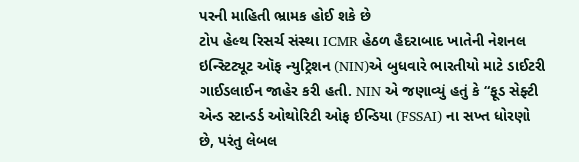પરની માહિતી ભ્રામક હોઈ શકે છે
ટોપ હેલ્થ રિસર્ચ સંસ્થા ICMR હેઠળ હૈદરાબાદ ખાતેની નેશનલ ઇન્સ્ટિટ્યૂટ ઑફ ન્યુટ્રિશન (NIN)એ બુધવારે ભારતીયો માટે ડાઈટરી ગાઈડલાઈન જાહેર કરી હતી. NIN એ જણાવ્યું હતું કે “ફૂડ સેફ્ટી એન્ડ સ્ટાન્ડર્ડ ઓથોરિટી ઓફ ઈન્ડિયા (FSSAI) ના સખ્ત ધોરણો છે, પરંતુ લેબલ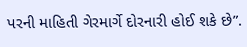પરની માહિતી ગેરમાર્ગે દોરનારી હોઈ શકે છે”.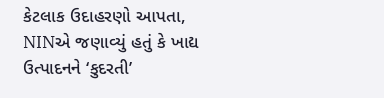કેટલાક ઉદાહરણો આપતા, NINએ જણાવ્યું હતું કે ખાદ્ય ઉત્પાદનને ‘કુદરતી’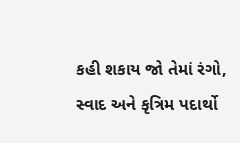કહી શકાય જો તેમાં રંગો, સ્વાદ અને કૃત્રિમ પદાર્થો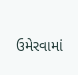ઉમેરવામાં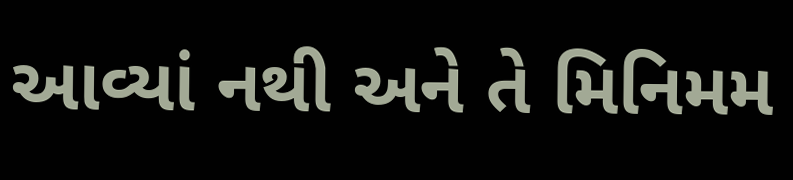આવ્યાં નથી અને તે મિનિમમ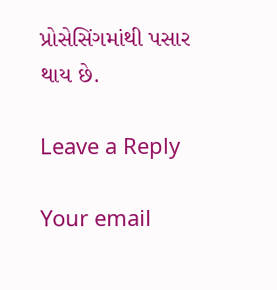પ્રોસેસિંગમાંથી પસાર થાય છે.

Leave a Reply

Your email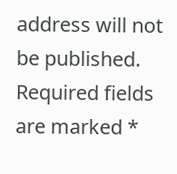address will not be published. Required fields are marked *